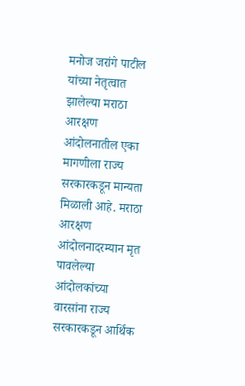मनोज जरांगे पाटील यांच्या नेतृत्वात झालेल्या मराठा आरक्षण आंदोलनातील एका मागणीला राज्य सरकारकडून मान्यता मिळाली आहे. मराठा आरक्षण आंदोलनादरम्यान मृत पावलेल्या आंदोलकांच्या वारसांना राज्य सरकारकडून आर्थिक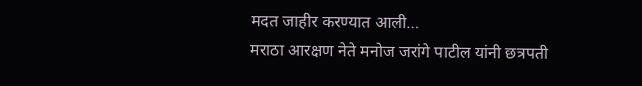मदत जाहीर करण्यात आली…
मराठा आरक्षण नेते मनोज जरांगे पाटील यांनी छत्रपती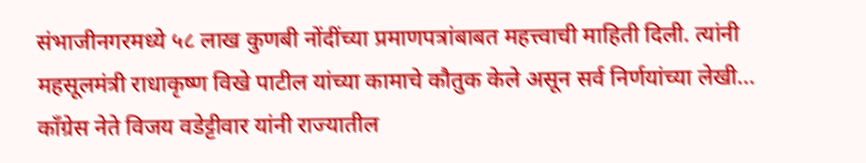संभाजीनगरमध्ये ५८ लाख कुणबी नोंदींच्या प्रमाणपत्रांबाबत महत्त्वाची माहिती दिली. त्यांनी महसूलमंत्री राधाकृष्ण विखे पाटील यांच्या कामाचे कौतुक केले असून सर्व निर्णयांच्या लेखी…
काँग्रेस नेते विजय वडेट्टीवार यांनी राज्यातील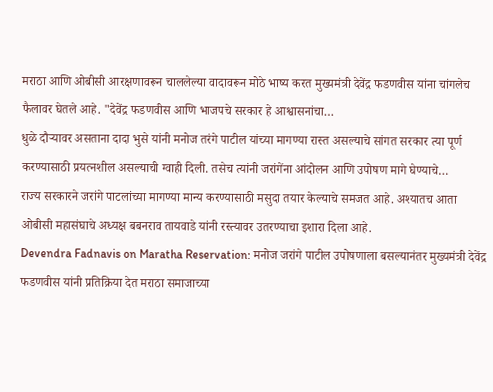मराठा आणि ओबीसी आरक्षणावरून चाललेल्या वादावरून मोठे भाष्य करत मुख्यमंत्री देवेंद्र फडणवीस यांना चांगलेच फैलावर घेतले आहे. "देवेंद्र फडणवीस आणि भाजपचे सरकार हे आश्वासनांचा…
धुळे दौऱ्यावर असताना दादा भुसे यांनी मनोज तरंगे पाटील यांच्या मागण्या रास्त असल्याचे सांगत सरकार त्या पूर्ण करण्यासाठी प्रयत्नशील असल्याची ग्वाही दिली. तसेच त्यांनी जरांगेंना आंदोलन आणि उपोषण मागे घेण्याचे…
राज्य सरकारने जरांगे पाटलांच्या मागण्या मान्य करण्यासाठी मसुदा तयार केल्याचे समजत आहे. अश्यातच आता ओबीसी महासंघाचे अध्यक्ष बबनराव तायवाडे यांनी रस्त्यावर उतरण्याचा इशारा दिला आहे.
Devendra Fadnavis on Maratha Reservation: मनोज जरांगे पाटील उपोषणाला बसल्यानंतर मुख्यमंत्री देवेंद्र फडणवीस यांनी प्रतिक्रिया देत मराठा समाजाच्या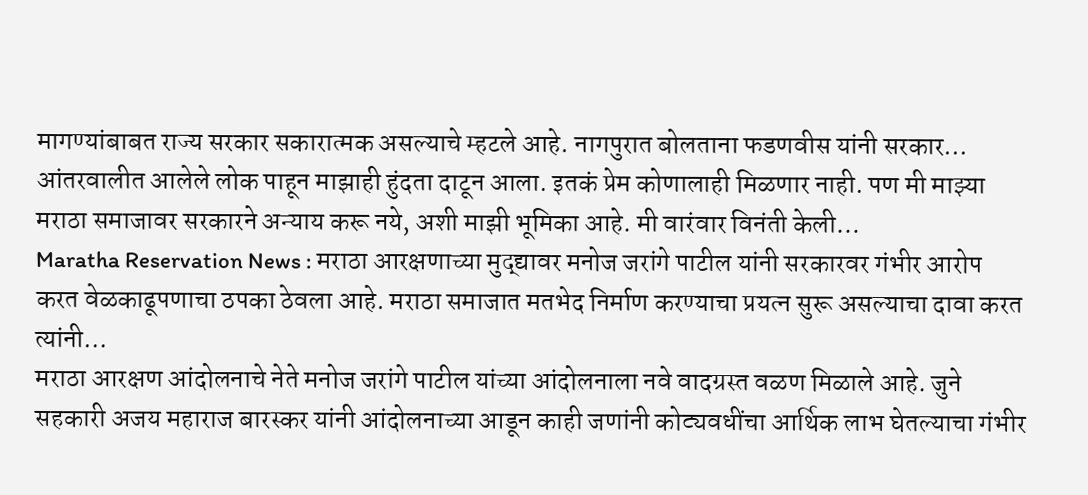मागण्यांबाबत राज्य सरकार सकारात्मक असल्याचे म्हटले आहे. नागपुरात बोलताना फडणवीस यांनी सरकार…
आंतरवालीत आलेले लोक पाहून माझाही हुंदता दाटून आला. इतकं प्रेम कोणालाही मिळणार नाही. पण मी माझ्या मराठा समाजावर सरकारने अन्याय करू नये, अशी माझी भूमिका आहे. मी वारंवार विनंती केली…
Maratha Reservation News : मराठा आरक्षणाच्या मुद्द्यावर मनोज जरांगे पाटील यांनी सरकारवर गंभीर आरोप करत वेळकाढूपणाचा ठपका ठेवला आहे. मराठा समाजात मतभेद निर्माण करण्याचा प्रयत्न सुरू असल्याचा दावा करत त्यांनी…
मराठा आरक्षण आंदोलनाचे नेते मनोज जरांगे पाटील यांच्या आंदोलनाला नवे वादग्रस्त वळण मिळाले आहे. जुने सहकारी अजय महाराज बारस्कर यांनी आंदोलनाच्या आडून काही जणांनी कोट्यवधींचा आर्थिक लाभ घेतल्याचा गंभीर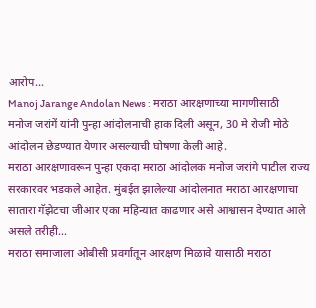आरोप…
Manoj Jarange Andolan News : मराठा आरक्षणाच्या मागणीसाठी मनोज जरांगें यांनी पुन्हा आंदोलनाची हाक दिली असून, 30 मे रोजी मोठे आंदोलन छेडण्यात येणार असल्याची घोषणा केली आहे.
मराठा आरक्षणावरून पुन्हा एकदा मराठा आंदोलक मनोज जरांगे पाटील राज्य सरकारवर भडकले आहेत. मुंबईत झालेल्या आंदोलनात मराठा आरक्षणाचा सातारा गॅझेटचा जीआर एका महिन्यात काढणार असे आश्वासन देण्यात आले असले तरीही…
मराठा समाजाला ओबीसी प्रवर्गातून आरक्षण मिळावे यासाठी मराठा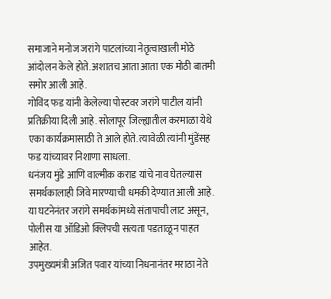समाजाने मनोज जरांगे पाटलांच्या नेतृत्वाखाली मोठे आंदोलन केले होते. अशातच आता आता एक मोठी बातमी समोर आली आहे.
गोविंद फड यांनी केलेल्या पोस्टवर जरांगे पाटील यांनी प्रतिक्रीया दिली आहे. सोलापूर जिल्ह्यातील करमाळा येथे एका कार्यक्रमासाठी ते आले होते. त्यावेळी त्यांनी मुंडेंसह फड यांच्यावर निशाणा साधला.
धनंजय मुंडे आणि वाल्मीक कराड यांचे नाव घेतल्यास समर्थकालाही जिवे मारण्याची धमकी देण्यात आली आहे. या घटनेनंतर जरांगे समर्थकांमध्ये संतापाची लाट असून, पोलीस या ऑडिओ क्लिपची सत्यता पडताळून पाहत आहेत.
उपमुख्यमंत्री अजित पवार यांच्या निधनानंतर मराठा नेते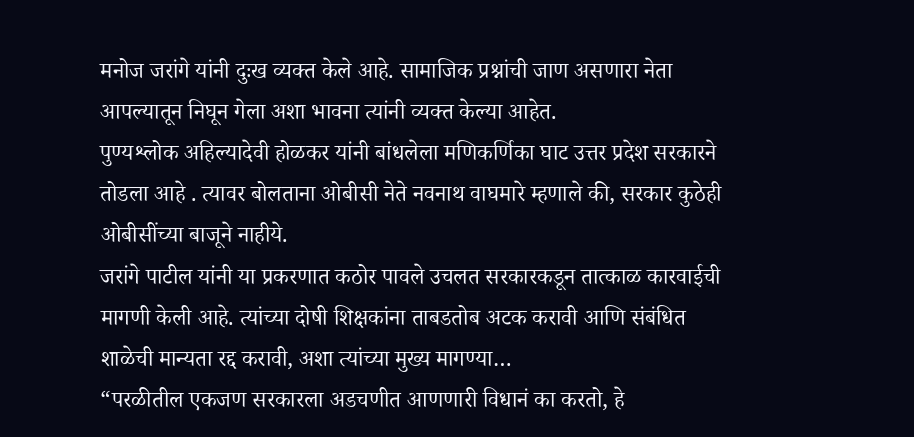मनोज जरांगे यांनी दुःख व्यक्त केले आहे. सामाजिक प्रश्नांची जाण असणारा नेता आपल्यातून निघून गेला अशा भावना त्यांनी व्यक्त केल्या आहेत.
पुण्यश्लोक अहिल्यादेवी होळकर यांनी बांधलेला मणिकर्णिका घाट उत्तर प्रदेश सरकारने तोडला आहे . त्यावर बोलताना ओबीसी नेते नवनाथ वाघमारे म्हणाले की, सरकार कुठेही ओबीसींच्या बाजूने नाहीये.
जरांगे पाटील यांनी या प्रकरणात कठोर पावले उचलत सरकारकडून तात्काळ कारवाईची मागणी केली आहे. त्यांच्या दोषी शिक्षकांना ताबडतोब अटक करावी आणि संबंधित शाळेची मान्यता रद्द करावी, अशा त्यांच्या मुख्य मागण्या…
“परळीतील एकजण सरकारला अडचणीत आणणारी विधानं का करतो, हे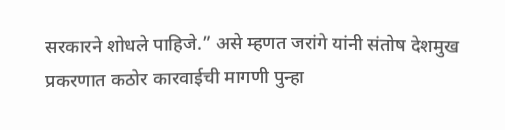सरकारने शोधले पाहिजे.” असे म्हणत जरांगे यांनी संतोष देशमुख प्रकरणात कठोर कारवाईची मागणी पुन्हा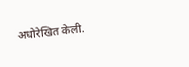अधोरेखित केली.